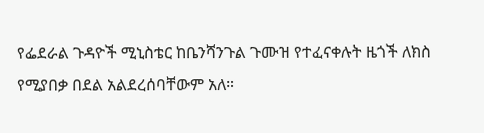የፌደራል ጉዳዮች ሚኒስቴር ከቤንሻንጉል ጉሙዝ የተፈናቀሉት ዜጎች ለክስ የሚያበቃ በደል አልደረሰባቸውም አለ።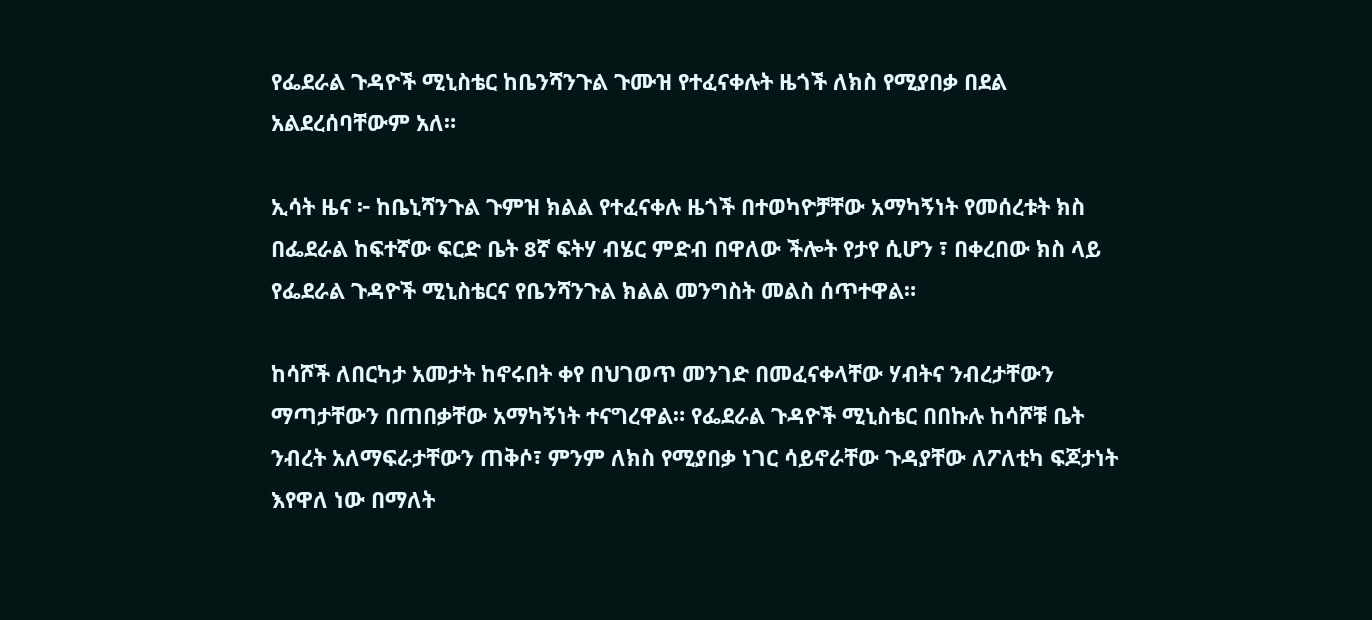የፌደራል ጉዳዮች ሚኒስቴር ከቤንሻንጉል ጉሙዝ የተፈናቀሉት ዜጎች ለክስ የሚያበቃ በደል አልደረሰባቸውም አለ።

ኢሳት ዜና ፦ ከቤኒሻንጉል ጉምዝ ክልል የተፈናቀሉ ዜጎች በተወካዮቻቸው አማካኝነት የመሰረቱት ክስ በፌደራል ከፍተኛው ፍርድ ቤት 8ኛ ፍትሃ ብሄር ምድብ በዋለው ችሎት የታየ ሲሆን ፣ በቀረበው ክስ ላይ የፌደራል ጉዳዮች ሚኒስቴርና የቤንሻንጉል ክልል መንግስት መልስ ሰጥተዋል።

ከሳሾች ለበርካታ አመታት ከኖሩበት ቀየ በህገወጥ መንገድ በመፈናቀላቸው ሃብትና ንብረታቸውን ማጣታቸውን በጠበቃቸው አማካኝነት ተናግረዋል። የፌደራል ጉዳዮች ሚኒስቴር በበኩሉ ከሳሾቹ ቤት ንብረት አለማፍራታቸውን ጠቅሶ፣ ምንም ለክስ የሚያበቃ ነገር ሳይኖራቸው ጉዳያቸው ለፖለቲካ ፍጆታነት እየዋለ ነው በማለት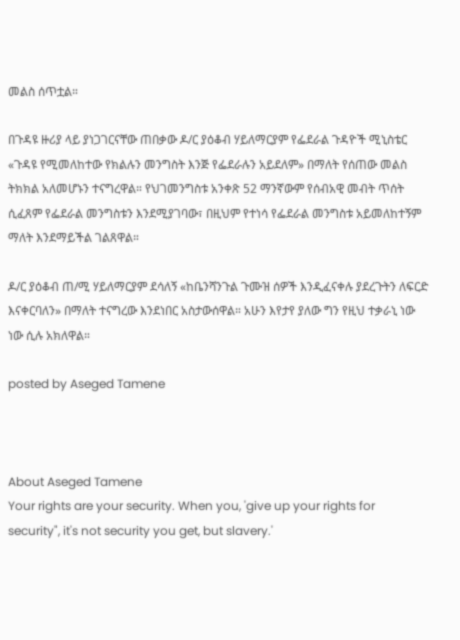መልስ ሰጥቷል።

በጉዳዩ ዙሪያ ላይ ያነጋገርናቸው ጠበቃው ዶ/ር ያዕቆብ ሃይለማርያም የፌደራል ጉዳዮች ሚኒስቴር «ጉዳዩ የሚመለከተው የክልሉን መንግስት እንጅ የፌደራሉን አይደለም» በማለት የሰጠው መልስ ትክክል አለመሆኑን ተናግረዋል። የህገመንግስቱ አንቀጽ 52 ማንኛውም የሰብአዊ መብት ጥሰት ሲፈጸም የፌደራል መንግስቱን እንደሚያገባው፣ በዚህም የተነሳ የፌደራል መንግስቱ አይመለከተኝም ማለት እንደማይችል ገልጸዋል።

ዶ/ር ያዕቆብ ጠ/ሚ ሃይለማርያም ደሳለኝ «ከቤንሻንጉል ጉሙዝ ሰዎች እንዲፈናቀሉ ያደረጉትን ለፍርድ እናቀርባለን» በማለት ተናግረው እንደነበር አስታውሰዋል። አሁን እየታየ ያለው ግን የዚህ ተቃራኒ ነው ነው ሲሉ አክለዋል።

posted by Aseged Tamene



About Aseged Tamene
Your rights are your security. When you, 'give up your rights for security", it's not security you get, but slavery.'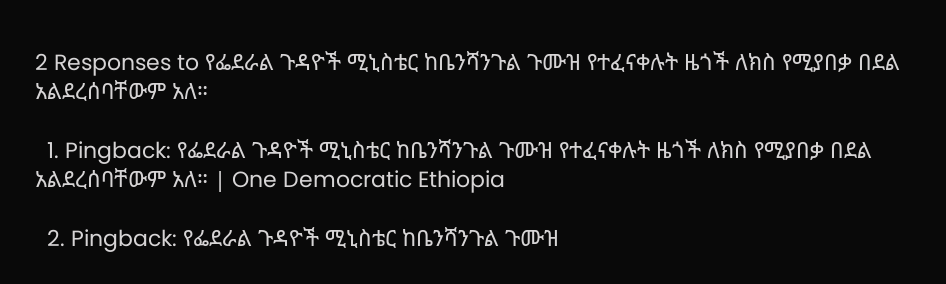2 Responses to የፌደራል ጉዳዮች ሚኒስቴር ከቤንሻንጉል ጉሙዝ የተፈናቀሉት ዜጎች ለክስ የሚያበቃ በደል አልደረሰባቸውም አለ።

  1. Pingback: የፌደራል ጉዳዮች ሚኒስቴር ከቤንሻንጉል ጉሙዝ የተፈናቀሉት ዜጎች ለክስ የሚያበቃ በደል አልደረሰባቸውም አለ። | One Democratic Ethiopia

  2. Pingback: የፌደራል ጉዳዮች ሚኒስቴር ከቤንሻንጉል ጉሙዝ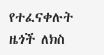የተፈናቀሉት ዜጎች ለክስ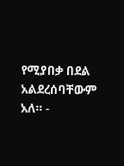የሚያበቃ በደል አልደረሰባቸውም አለ። -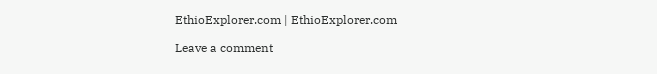EthioExplorer.com | EthioExplorer.com

Leave a comment